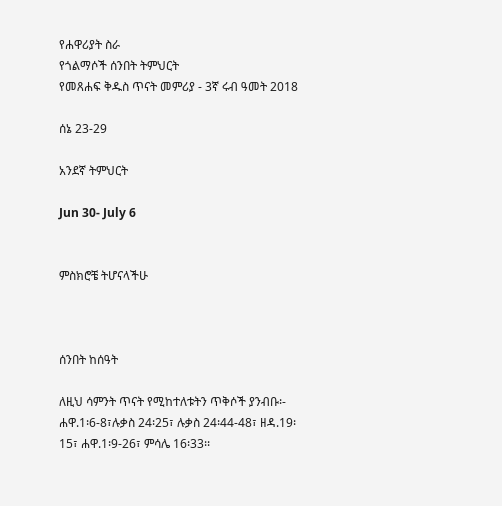የሐዋሪያት ስራ
የጎልማሶች ሰንበት ትምህርት
የመጸሐፍ ቅዱስ ጥናት መምሪያ - 3ኛ ሩብ ዓመት 2018

ሰኔ 23-29

አንደኛ ትምህርት

Jun 30- July 6


ምስክሮቼ ትሆናላችሁ



ሰንበት ከሰዓት

ለዚህ ሳምንት ጥናት የሚከተለቱትን ጥቅሶች ያንብቡ፡- ሐዋ.1፡6-8፣ሉቃስ 24፡25፣ ሉቃስ 24፡44-48፣ ዘዳ.19፡15፣ ሐዋ.1፡9-26፣ ምሳሌ 16፡33፡፡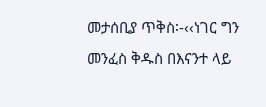መታሰቢያ ጥቅስ፡-‹‹ነገር ግን መንፈስ ቅዱስ በእናንተ ላይ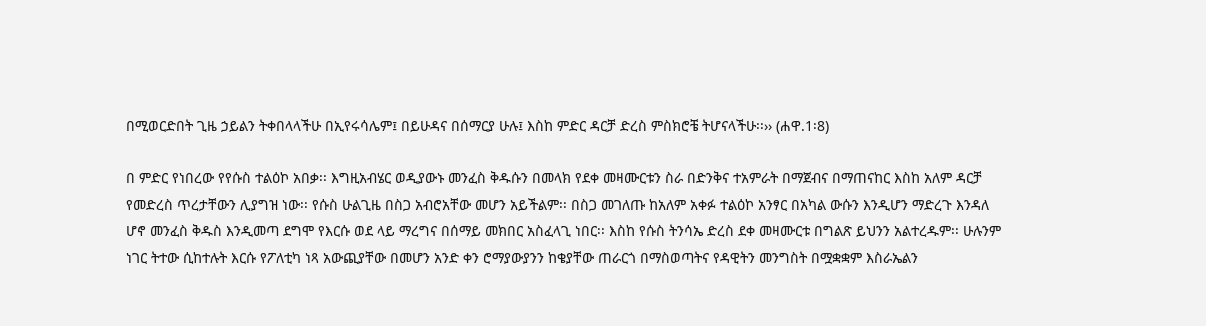በሚወርድበት ጊዜ ኃይልን ትቀበላላችሁ በኢየሩሳሌም፤ በይሁዳና በሰማርያ ሁሉ፤ እስከ ምድር ዳርቻ ድረስ ምስክሮቼ ትሆናላችሁ፡፡›› (ሐዋ.1፡8)

በ ምድር የነበረው የየሱስ ተልዕኮ አበቃ፡፡ እግዚአብሄር ወዲያውኑ መንፈስ ቅዱሱን በመላክ የደቀ መዛሙርቱን ስራ በድንቅና ተአምራት በማጀብና በማጠናከር እስከ አለም ዳርቻ የመድረስ ጥረታቸውን ሊያግዝ ነው፡፡ የሱስ ሁልጊዜ በስጋ አብሮአቸው መሆን አይችልም፡፡ በስጋ መገለጡ ከአለም አቀፉ ተልዕኮ አንፃር በአካል ውሱን እንዲሆን ማድረጉ እንዳለ ሆኖ መንፈስ ቅዱስ እንዲመጣ ደግሞ የእርሱ ወደ ላይ ማረግና በሰማይ መክበር አስፈላጊ ነበር፡፡ እስከ የሱስ ትንሳኤ ድረስ ደቀ መዛሙርቱ በግልጽ ይህንን አልተረዱም፡፡ ሁሉንም ነገር ትተው ሲከተሉት እርሱ የፖለቲካ ነጻ አውጪያቸው በመሆን አንድ ቀን ሮማያውያንን ከቄያቸው ጠራርጎ በማስወጣትና የዳዊትን መንግስት በሟቋቋም እስራኤልን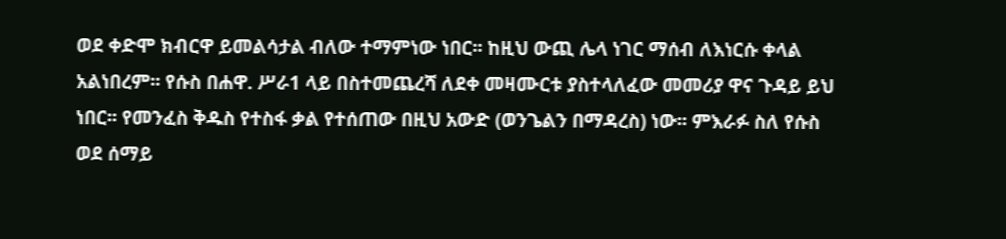ወደ ቀድሞ ክብርዋ ይመልሳታል ብለው ተማምነው ነበር፡፡ ከዚህ ውጪ ሌላ ነገር ማሰብ ለእነርሱ ቀላል አልነበረም፡፡ የሱስ በሐዋ. ሥራ1 ላይ በስተመጨረሻ ለደቀ መዛሙርቱ ያስተላለፈው መመሪያ ዋና ጉዳይ ይህ ነበር፡፡ የመንፈስ ቅዱስ የተስፋ ቃል የተሰጠው በዚህ አውድ (ወንጌልን በማዳረስ) ነው፡፡ ምእራፉ ስለ የሱስ ወደ ሰማይ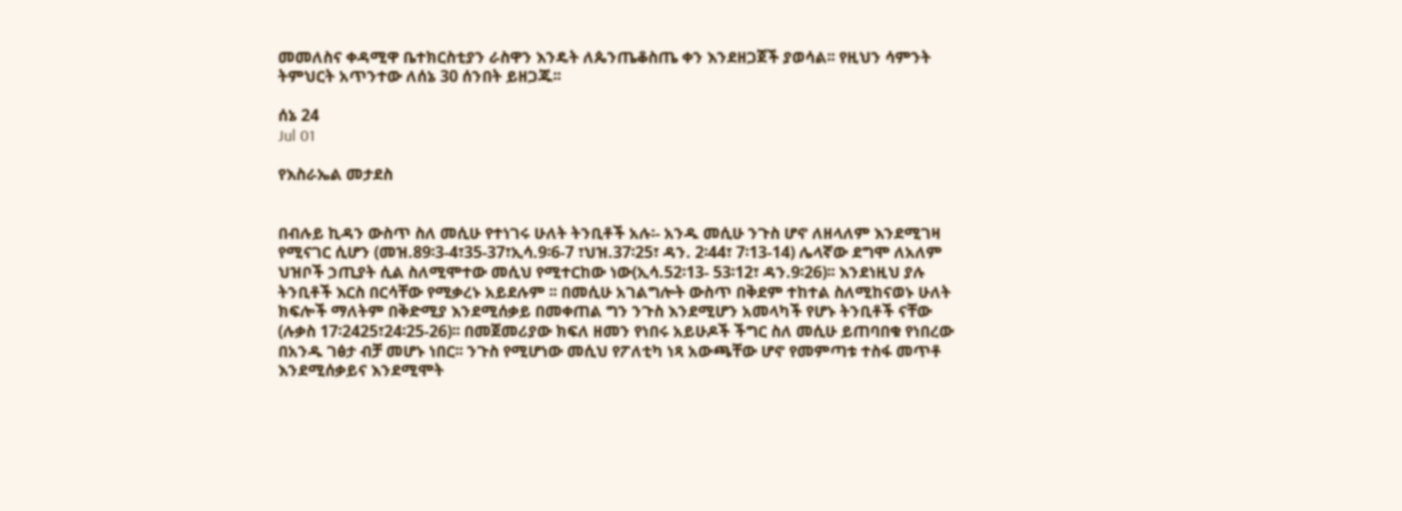መመለስና ቀዳሚዋ ቤተክርስቲያን ራስዋን እንዴት ለጴንጤቆስጤ ቀን እንደዘጋጀች ያወሳል፡፡ የዚህን ሳምንት ትምህርት አጥንተው ለሰኔ 30 ሰንበት ይዘጋጁ፡፡

ሰኔ 24
Jul 01

የእስራኤል መታደስ


በብሉይ ኪዳን ውስጥ ስለ መሲሁ የተነገሩ ሁለት ትንቢቶች አሉ፡- አንዱ መሲሁ ንጉስ ሆኖ ለዘላለም እንደሚገዛ የሚናገር ሲሆን (መዝ.89፡3-4፣35-37፣ኢሳ.9፡6-7 ፣ህዝ.37፡25፣ ዳን. 2፡44፣ 7፡13-14) ሌላኛው ደግሞ ለአለም ህዝቦች ኃጢያት ሲል ስለሚሞተው መሲህ የሚተርከው ነው(ኢሳ.52፡13- 53፡12፣ ዳን.9፡26)፡፡ እንደነዚህ ያሉ ትንቢቶች እርስ በርሳቸው የሚቃረኑ አይደሉም ፡፡ በመሲሁ አገልግሎት ውስጥ በቅደም ተከተል ስለሚከናወኑ ሁለት ክፍሎች ማለትም በቅድሚያ እንደሚሰቃይ በመቀጠል ግን ንጉስ እንደሚሆን አመላካች የሆኑ ትንቢቶች ናቸው (ሉቃስ 17፡2425፣24፡25-26)፡፡ በመጀመሪያው ክፍለ ዘመን የነበሩ አይሁዶች ችግር ስለ መሲሁ ይጠባበቁ የነበረው በአንዱ ገፅታ ብቻ መሆኑ ነበር፡፡ ንጉስ የሚሆነው መሲህ የፖለቲካ ነጻ አውጫቸው ሆኖ የመምጣቱ ተስፋ መጥቶ እንደሚሰቃይና እንደሚሞት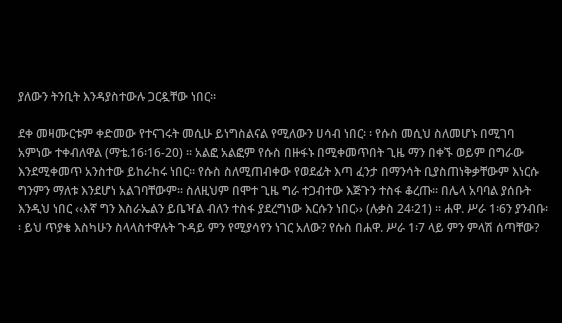ያለውን ትንቢት እንዳያስተውሉ ጋርዷቸው ነበር፡፡

ደቀ መዛሙርቱም ቀድመው የተናገሩት መሲሁ ይነግስልናል የሚለውን ሀሳብ ነበር፡ ፡ የሱስ መሲህ ስለመሆኑ በሚገባ አምነው ተቀብለዋል (ማቴ.16፡16-20) ፡፡ አልፎ አልፎም የሱስ በዙፋኑ በሚቀመጥበት ጊዜ ማን በቀኙ ወይም በግራው እንደሚቀመጥ አንስተው ይከራከሩ ነበር፡፡ የሱስ ስለሚጠብቀው የወደፊት እጣ ፈንታ በማንሳት ቢያስጠነቅቃቸውም እነርሱ ግንምን ማለቱ እንደሆነ አልገባቸውም፡፡ ስለዚህም በሞተ ጊዜ ግራ ተጋብተው እጅጉን ተስፋ ቆረጡ፡፡ በሌላ አባባል ያሰቡት እንዲህ ነበር ‹‹እኛ ግን እስራኤልን ይቤዣል ብለን ተስፋ ያደረግነው እርሱን ነበር›› (ሉቃስ 24፡21) ፡፡ ሐዋ. ሥራ 1፡6ን ያንብቡ፡፡ ይህ ጥያቄ እስካሁን ስላላስተዋሉት ጉዳይ ምን የሚያሳየን ነገር አለው? የሱስ በሐዋ. ሥራ 1፡7 ላይ ምን ምላሽ ሰጣቸው?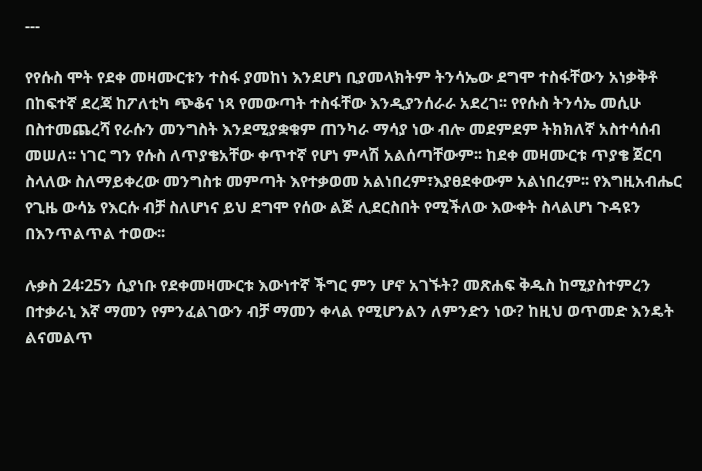---

የየሱስ ሞት የደቀ መዛሙርቱን ተስፋ ያመከነ እንደሆነ ቢያመላክትም ትንሳኤው ደግሞ ተስፋቸውን አነቃቅቶ በከፍተኛ ደረጃ ከፖለቲካ ጭቆና ነጻ የመውጣት ተስፋቸው እንዲያንሰራራ አደረገ፡፡ የየሱስ ትንሳኤ መሲሁ በስተመጨረሻ የራሱን መንግስት እንደሚያቋቁም ጠንካራ ማሳያ ነው ብሎ መደምደም ትክክለኛ አስተሳሰብ መሠለ፡፡ ነገር ግን የሱስ ለጥያቄአቸው ቀጥተኛ የሆነ ምላሽ አልሰጣቸውም፡፡ ከደቀ መዛሙርቱ ጥያቄ ጀርባ ስላለው ስለማይቀረው መንግስቱ መምጣት እየተቃወመ አልነበረም፣እያፀደቀውም አልነበረም፡፡ የእግዚአብሔር የጊዜ ውሳኔ የእርሱ ብቻ ስለሆነና ይህ ደግሞ የሰው ልጅ ሊደርስበት የሚችለው እውቀት ስላልሆነ ጉዳዩን በእንጥልጥል ተወው፡፡

ሉቃስ 24፡25ን ሲያነቡ የደቀመዛሙርቱ እውነተኛ ችግር ምን ሆኖ አገኙት? መጽሐፍ ቅዱስ ከሚያስተምረን በተቃራኒ እኛ ማመን የምንፈልገውን ብቻ ማመን ቀላል የሚሆንልን ለምንድን ነው? ከዚህ ወጥመድ እንዴት ልናመልጥ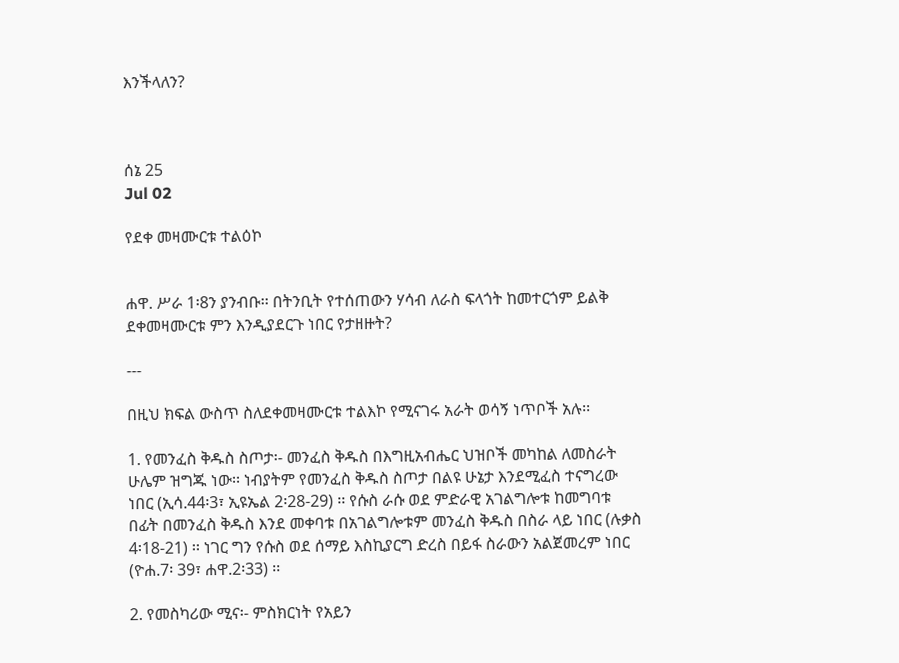እንችላለን?



ሰኔ 25
Jul 02

የደቀ መዛሙርቱ ተልዕኮ


ሐዋ. ሥራ 1፡8ን ያንብቡ፡፡ በትንቢት የተሰጠውን ሃሳብ ለራስ ፍላጎት ከመተርጎም ይልቅ ደቀመዛሙርቱ ምን እንዲያደርጉ ነበር የታዘዙት?

---

በዚህ ክፍል ውስጥ ስለደቀመዛሙርቱ ተልእኮ የሚናገሩ አራት ወሳኝ ነጥቦች አሉ፡፡

1. የመንፈስ ቅዱስ ስጦታ፡- መንፈስ ቅዱስ በእግዚአብሔር ህዝቦች መካከል ለመስራት ሁሌም ዝግጁ ነው፡፡ ነብያትም የመንፈስ ቅዱስ ስጦታ በልዩ ሁኔታ እንደሚፈስ ተናግረው ነበር (ኢሳ.44፡3፣ ኢዩኤል 2፡28-29) ፡፡ የሱስ ራሱ ወደ ምድራዊ አገልግሎቱ ከመግባቱ በፊት በመንፈስ ቅዱስ እንደ መቀባቱ በአገልግሎቱም መንፈስ ቅዱስ በስራ ላይ ነበር (ሉቃስ 4፡18-21) ፡፡ ነገር ግን የሱስ ወደ ሰማይ እስኪያርግ ድረስ በይፋ ስራውን አልጀመረም ነበር (ዮሐ.7፡ 39፣ ሐዋ.2፡33) ፡፡

2. የመስካሪው ሚና፡- ምስክርነት የአይን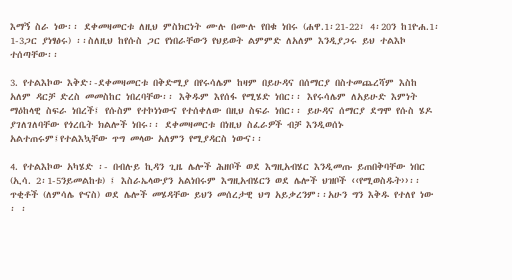እማኝ ስራ ነው፡፡ ደቀመዛመርቱ ለዚህ ምስክርነት ሙሉ በሙሉ የበቁ ነበሩ (ሐዋ.1፡21-22፣ 4፡20ን ከ1ዮሐ.1፡ 1-3ጋር ያነፃፅሩ) ፡፡ስለዚህ ከየሱስ ጋር የነበራቸውን የህይወት ልምምድ ለአለም እንዲያጋሩ ይህ ተልእኮ ተሰጣቸው፡፡

3. የተልእኮው እቅድ፡-ደቀመዛመርቱ በቅድሚያ በየሩሳሌም ከዛም በይሁዳና በሰማርያ በስተመጨረሻም እስከ አለም ዳርቻ ድረስ መመስከር ነበረባቸው፡፡ እቅዱም እየሰፋ የሚሄድ ነበር፡፡ እየሩሳሌም ለአይሁድ እምነት ማዕከላዊ ስፍራ ነበረች፤ የሱስም የተኮነነውና የተሰቀለው በዚህ ስፍራ ነበር፡፡ ይሁዳና ሰማርያ ደግሞ የሱስ ሄዶ ያገለገለባቸው የጎረቤት ክልሎች ነበሩ፡፡ ደቀመዛመርቱ በነዚህ ስፈራዎች ብቻ እንዲወሰኑ አልተጠሩም፤የተልእኳቸው ጥግ መላው አለምን የሚያዳርስ ነውና፡፡

4. የተልእኮው አካሄድ ፡- በብሉይ ኪዳን ጊዜ ሌሎች ሕዘቦች ወደ እግዚአብሄር እንዲመጡ ይጠበቅባቸው ነበር (ኢሳ. 2፡1-5ንይመልከቱ) ፤ እስራኤላውያን አልነበሩም እግዚአብሄርን ወደ ሌሎች ህዝቦች ‹‹የሚወስዱት››፡፡ ጥቂቶች (ለምሳሌ ዮናስ) ወደ ሌሎች መሄዳቸው ይህን መሰረታዊ ህግ አይቃረንም፡፡አሁን ግን እቅዱ የተለየ ነው ፡ ፡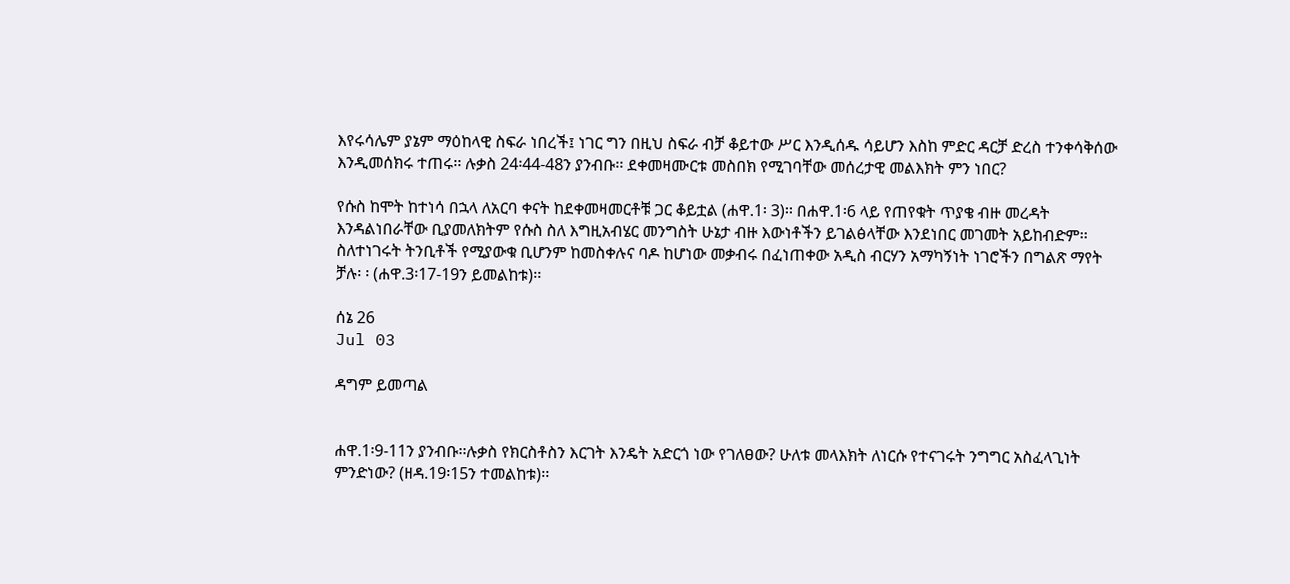እየሩሳሌም ያኔም ማዕከላዊ ስፍራ ነበረች፤ ነገር ግን በዚህ ስፍራ ብቻ ቆይተው ሥር እንዲሰዱ ሳይሆን እስከ ምድር ዳርቻ ድረስ ተንቀሳቅሰው እንዲመሰክሩ ተጠሩ፡፡ ሉቃስ 24፡44-48ን ያንብቡ፡፡ ደቀመዛሙርቱ መስበክ የሚገባቸው መሰረታዊ መልእክት ምን ነበር?

የሱስ ከሞት ከተነሳ በኋላ ለአርባ ቀናት ከደቀመዛመርቶቹ ጋር ቆይቷል (ሐዋ.1፡ 3)፡፡ በሐዋ.1፡6 ላይ የጠየቁት ጥያቄ ብዙ መረዳት እንዳልነበራቸው ቢያመለክትም የሱስ ስለ እግዚአብሄር መንግስት ሁኔታ ብዙ እውነቶችን ይገልፅላቸው እንደነበር መገመት አይከብድም፡፡ ስለተነገሩት ትንቢቶች የሚያውቁ ቢሆንም ከመስቀሉና ባዶ ከሆነው መቃብሩ በፈነጠቀው አዲስ ብርሃን አማካኝነት ነገሮችን በግልጽ ማየት ቻሉ፡ ፡ (ሐዋ.3፡17-19ን ይመልከቱ)፡፡

ሰኔ 26
Jul 03

ዳግም ይመጣል


ሐዋ.1፡9-11ን ያንብቡ፡፡ሉቃስ የክርስቶስን እርገት እንዴት አድርጎ ነው የገለፀው? ሁለቱ መላእክት ለነርሱ የተናገሩት ንግግር አስፈላጊነት ምንድነው? (ዘዳ.19፡15ን ተመልከቱ)፡፡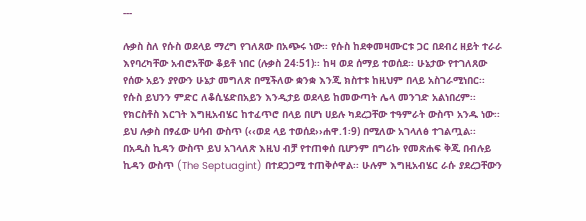---

ሉቃስ ስለ የሱስ ወደላይ ማረግ የገለጸው በአጭሩ ነው፡፡ የሱስ ከደቀመዛሙርቱ ጋር በደብረ ዘይት ተራራ እየባረካቸው አብሮአቸው ቆይቶ ነበር (ሉቃስ 24፡51)፡፡ ከዛ ወደ ሰማይ ተወሰደ፡፡ ሁኔታው የተገለጸው የሰው አይን ያየውን ሁኔታ መግለጽ በሚችለው ቋንቋ እንጂ ክስተቱ ከዚህም በላይ አስገራሚነበር፡፡ የሱስ ይህንን ምድር ለቆሲሄድበአይን እንዲታይ ወደላይ ከመውጣት ሌላ መንገድ አልነበረም፡፡ የክርስቶስ እርገት እግዚአብሄር ከተፈጥሮ በላይ በሆነ ሀይሉ ካደረጋቸው ተዓምራት ውስጥ አንዱ ነው፡፡ ይህ ሉቃስ በፃፈው ሀሳብ ውስጥ (‹‹ወደ ላይ ተወሰደ››ሐዋ.1፡9) በሚለው አገላለፅ ተገልጧል፡፡ በአዲስ ኪዳን ውስጥ ይህ አገላለጽ እዚህ ብቻ የተጠቀሰ ቢሆንም በግሪኩ የመጽሐፍ ቅጂ በብሉይ ኪዳን ውስጥ (The Septuagint) በተደጋጋሚ ተጠቅሶዋል፡፡ ሁሉም እግዚአብሄር ራሱ ያደረጋቸውን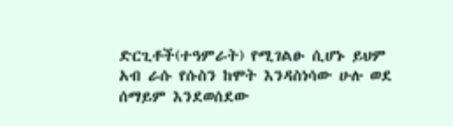ድርጊቶች(ተዓምራት) የሚገልፁ ሲሆኑ ይህም አብ ራሱ የሱስን ከሞት እንዳስነሳው ሁሉ ወደ ሰማይም እንደወሰደው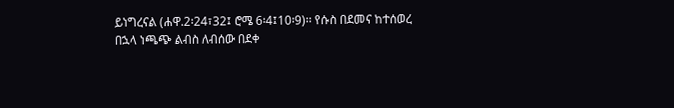ይነግረናል (ሐዋ.2፡24፣32፤ ሮሜ 6፡4፤10፡9)፡፡ የሱስ በደመና ከተሰወረ በኋላ ነጫጭ ልብስ ለብሰው በደቀ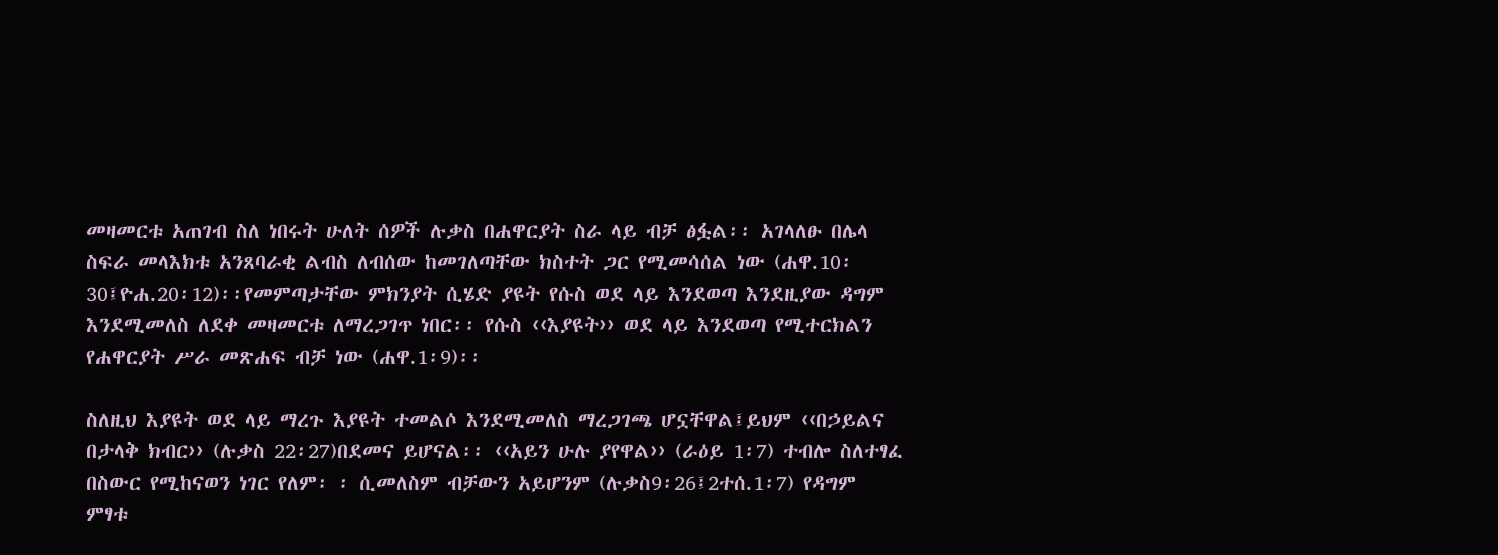መዛመርቱ አጠገብ ስለ ነበሩት ሁለት ሰዎች ሉቃስ በሐዋርያት ስራ ላይ ብቻ ፅፏል፡፡ አገላለፁ በሌላ ስፍራ መላእክቱ አንጸባራቂ ልብስ ለብሰው ከመገለጣቸው ክስተት ጋር የሚመሳሰል ነው (ሐዋ.10፡30፤ዮሐ.20፡12)፡፡የመምጣታቸው ምክንያት ሲሄድ ያዩት የሱስ ወደ ላይ እንደወጣ እንደዚያው ዳግም እንደሚመለስ ለደቀ መዛመርቱ ለማረጋገጥ ነበር፡፡ የሱስ ‹‹እያዩት›› ወደ ላይ እንደወጣ የሚተርክልን የሐዋርያት ሥራ መጽሐፍ ብቻ ነው (ሐዋ.1፡9)፡፡

ስለዚህ እያዩት ወደ ላይ ማረጉ እያዩት ተመልሶ እንደሚመለስ ማረጋገጫ ሆኗቸዋል፤ይህም ‹‹በኃይልና በታላቅ ክብር›› (ሉቃስ 22፡27)በደመና ይሆናል፡፡ ‹‹አይን ሁሉ ያየዋል›› (ራዕይ 1፡7) ተብሎ ስለተፃፈ በስውር የሚከናወን ነገር የለም፡ ፡ ሲመለስም ብቻውን አይሆንም (ሉቃስ9፡26፤2ተሰ.1፡7) የዳግም ምፃቱ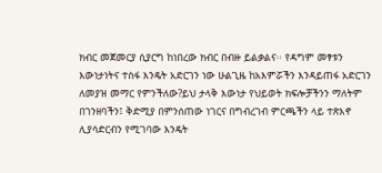ክብር መጀመርያ ሲያርግ ከነበረው ክብር በብዙ ይልቃልና፡፡ የዳግም መፃቱን እውነታነትና ተስፋ እንዴት አድርገን ነው ሁልጊዜ ከአእምሯችን እንዳይጠፋ አድርገን ለመያዝ መማር የምንችለው?ይህ ታላቅ እውነታ የህይወት ክፍሎቻችንን ማለትም በገንዘባችን፤ ቅድሚያ በምንሰጠው ነገርና በግብረገብ ምርጫችን ላይ ተጽእኖ ሊያሳድርብን የሚገባው እንዴት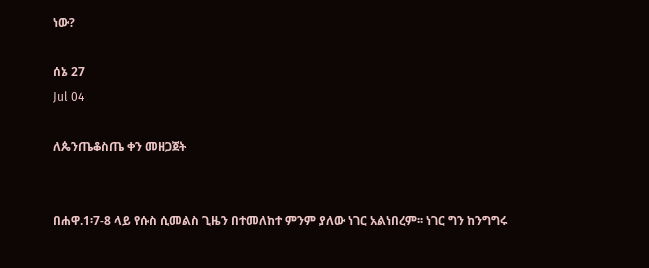ነው?

ሰኔ 27
Jul 04

ለጴንጤቆስጤ ቀን መዘጋጀት


በሐዋ.1፡7-8 ላይ የሱስ ሲመልስ ጊዜን በተመለከተ ምንም ያለው ነገር አልነበረም፡፡ ነገር ግን ከንግግሩ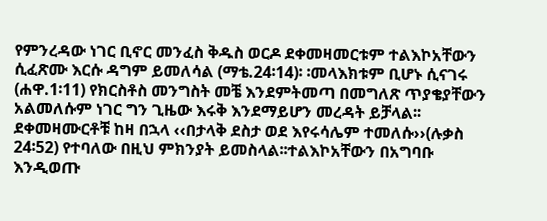የምንረዳው ነገር ቢኖር መንፈስ ቅዱስ ወርዶ ደቀመዛመርቱም ተልእኮአቸውን ሲፈጽሙ እርሱ ዳግም ይመለሳል (ማቴ.24፡14)፡ ፡መላእክቱም ቢሆኑ ሲናገሩ (ሐዋ.1፡11) የክርስቶስ መንግስት መቼ እንደምትመጣ በመግለጽ ጥያቄያቸውን አልመለሱም ነገር ግን ጊዜው እሩቅ እንደማይሆን መረዳት ይቻላል፡፡ ደቀመዛሙርቶቹ ከዛ በኋላ ‹‹በታላቅ ደስታ ወደ እየሩሳሌም ተመለሱ››(ሉቃስ 24፡52) የተባለው በዚህ ምክንያት ይመስላል፡፡ተልእኮአቸውን በአግባቡ እንዲወጡ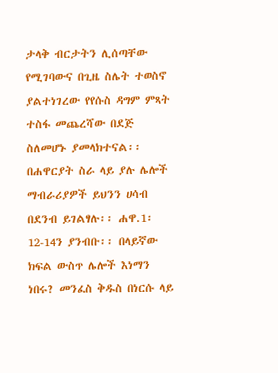ታላቅ ብርታትን ሊሰጣቸው የሚገባውና በጊዜ ስሌት ተወስኖ ያልተነገረው የየሱስ ዳግም ምጻት ተስፋ መጨረሻው በደጅ ስለመሆኑ ያመላክተናል፡፡ በሐዋርያት ስራ ላይ ያሉ ሌሎች ማብራሪያዎች ይህንን ሀሳብ በደንብ ይገልፃሉ፡፡ ሐዋ.1፡12-14ን ያንብቡ፡፡ በላይኛው ክፍል ውስጥ ሌሎች እነማን ነበሩ? መንፈስ ቅዱስ በነርሱ ላይ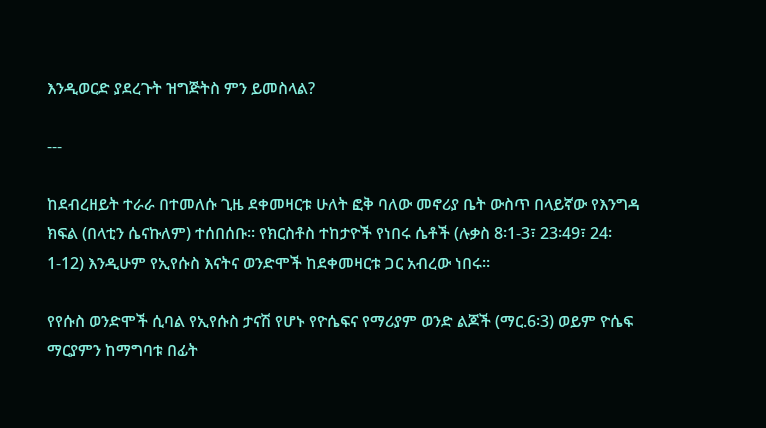እንዲወርድ ያደረጉት ዝግጅትስ ምን ይመስላል?

---

ከደብረዘይት ተራራ በተመለሱ ጊዜ ደቀመዛርቱ ሁለት ፎቅ ባለው መኖሪያ ቤት ውስጥ በላይኛው የእንግዳ ክፍል (በላቲን ሴናኩለም) ተሰበሰቡ፡፡ የክርስቶስ ተከታዮች የነበሩ ሴቶች (ሉቃስ 8፡1-3፣ 23፡49፣ 24፡1-12) እንዲሁም የኢየሱስ እናትና ወንድሞች ከደቀመዛርቱ ጋር አብረው ነበሩ፡፡

የየሱስ ወንድሞች ሲባል የኢየሱስ ታናሽ የሆኑ የዮሴፍና የማሪያም ወንድ ልጆች (ማር.6፡3) ወይም ዮሴፍ ማርያምን ከማግባቱ በፊት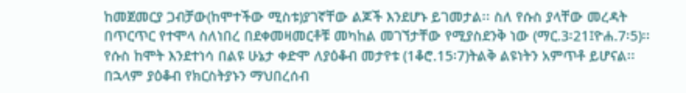ከመጀመርያ ጋብቻው(ከሞተችው ሚስቱ)ያገኛቸው ልጆች እንደሆኑ ይገመታል፡፡ ስለ የሱስ ያላቸው መረዳት በጥርጥር የተሞላ ስለነበረ በደቀመዛመርቶቹ መካከል መገኘታቸው የሚያስደንቅ ነው (ማር.3፡21፤ዮሐ.7፡5)፡፡ የሱስ ከሞት እንደተነሳ በልዩ ሁኔታ ቀድሞ ለያዕቆብ መታየቱ (1ቆሮ.15፡7)ትልቅ ልዩነትን አምጥቶ ይሆናል፡፡ በኋላም ያዕቆብ የክርስትያኑን ማህበረሰብ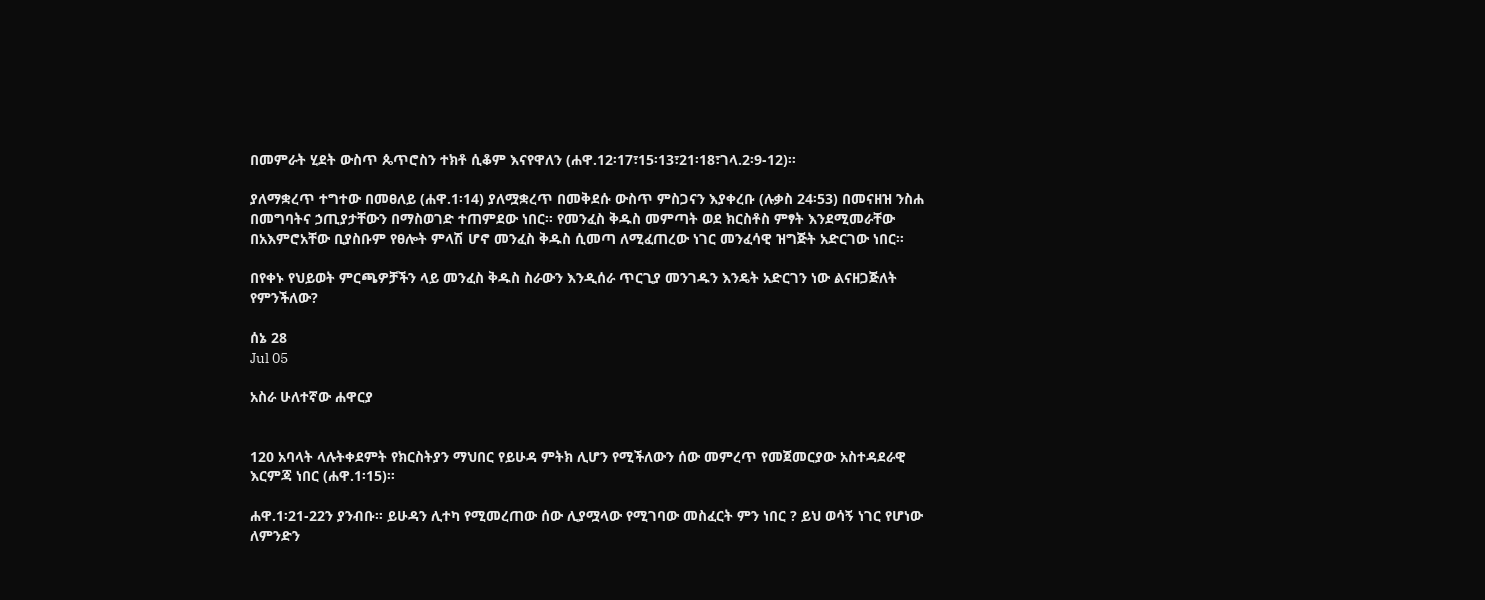በመምራት ሂደት ውስጥ ጴጥሮስን ተክቶ ሲቆም እናየዋለን (ሐዋ.12፡17፣15፡13፣21፡18፣ገላ.2፡9-12)፡፡

ያለማቋረጥ ተግተው በመፀለይ (ሐዋ.1፡14) ያለሟቋረጥ በመቅደሱ ውስጥ ምስጋናን እያቀረቡ (ሉቃስ 24፡53) በመናዘዝ ንስሐ በመግባትና ኃጢያታቸውን በማስወገድ ተጠምደው ነበር፡፡ የመንፈስ ቅዱስ መምጣት ወደ ክርስቶስ ምፃት እንደሚመራቸው በአእምሮአቸው ቢያስቡም የፀሎት ምላሽ ሆኖ መንፈስ ቅዱስ ሲመጣ ለሚፈጠረው ነገር መንፈሳዊ ዝግጅት አድርገው ነበር፡፡

በየቀኑ የህይወት ምርጫዎቻችን ላይ መንፈስ ቅዱስ ስራውን እንዲሰራ ጥርጊያ መንገዱን እንዴት አድርገን ነው ልናዘጋጅለት የምንችለው?

ሰኔ 28
Jul 05

አስራ ሁለተኛው ሐዋርያ


120 አባላት ላሉትቀደምት የክርስትያን ማህበር የይሁዳ ምትክ ሊሆን የሚችለውን ሰው መምረጥ የመጀመርያው አስተዳደራዊ እርምጃ ነበር (ሐዋ.1፡15)፡፡

ሐዋ.1፡21-22ን ያንብቡ፡፡ ይሁዳን ሊተካ የሚመረጠው ሰው ሊያሟላው የሚገባው መስፈርት ምን ነበር ? ይህ ወሳኝ ነገር የሆነው ለምንድን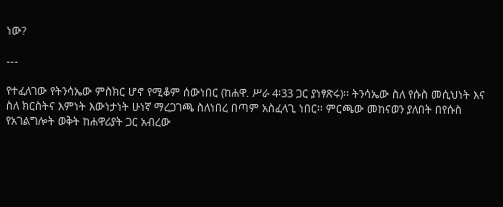ነው?

---

የተፈለገው የትንሳኤው ምስክር ሆኖ የሚቆም ሰውነበር (ከሐዋ. ሥራ 4፡33 ጋር ያነፃጽሩ)፡፡ ትንሳኤው ስለ የሱስ መሲህነት እና ስለ ክርስትና እምነት እውነታነት ሁነኛ ማረጋገጫ ስለነበረ በጣም አስፈላጊ ነበር፡፡ ምርጫው መከናወን ያለበት በየሱስ የአገልግሎት ወቅት ከሐዋሪያት ጋር አብረው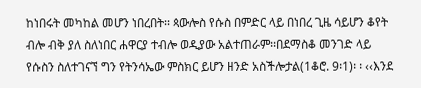ከነበሩት መካከል መሆን ነበረበት፡፡ ጳውሎስ የሱስ በምድር ላይ በነበረ ጊዜ ሳይሆን ቆየት ብሎ ብቅ ያለ ስለነበር ሐዋርያ ተብሎ ወዲያው አልተጠራም፡፡በደማስቆ መንገድ ላይ የሱስን ስለተገናኘ ግን የትንሳኤው ምስክር ይሆን ዘንድ አስችሎታል(1ቆሮ. 9፡1)፡ ፡ ‹‹እንደ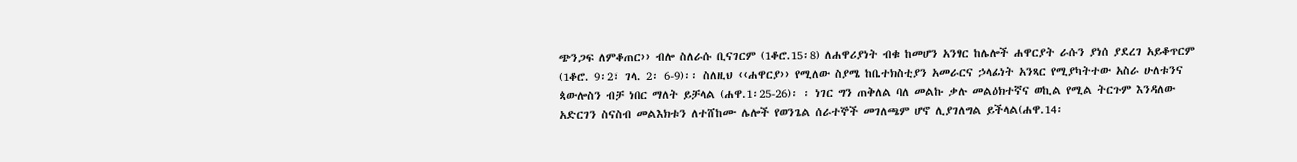ጭንጋፍ ለምቆጠር›› ብሎ ስለራሱ ቢናገርም (1ቆሮ.15፡8) ለሐዋሪያነት ብቁ ከመሆን አንፃር ከሌሎች ሐዋርያት ራሱን ያነሰ ያደረገ አይቆጥርም (1ቆሮ. 9፡2፣ ገላ. 2፡ 6-9)፡፡ ስለዚህ ‹‹ሐዋርያ›› የሚለው ስያሜ ከቤተክስቲያን አመራርና ኃላፊነት አንጻር የሚያካትተው አስራ ሁለቱንና ጳውሎስን ብቻ ነበር ማለት ይቻላል (ሐዋ.1፡25-26)፡ ፡ ነገር ግን ጠቅለል ባለ መልኩ ቃሉ መልዕክተኛና ወኪል የሚል ትርጉም እንዳለው አድርገን ስናስብ መልእክቱን ለተሸከሙ ሌሎች የወንጌል ሰራተኞች መገለጫም ሆኖ ሊያገለግል ይችላል(ሐዋ.14፡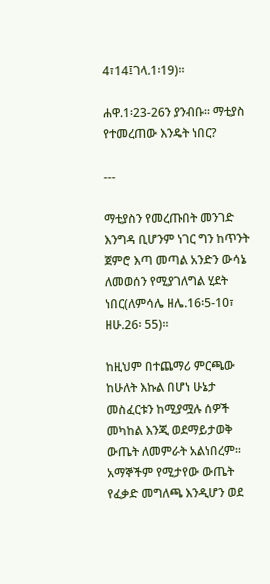4፣14፤ገላ.1፡19)፡፡

ሐዋ.1፡23-26ን ያንብቡ፡፡ ማቲያስ የተመረጠው እንዴት ነበር?

---

ማቲያስን የመረጡበት መንገድ እንግዳ ቢሆንም ነገር ግን ከጥንት ጀምሮ እጣ መጣል አንድን ውሳኔ ለመወሰን የሚያገለግል ሂደት ነበር(ለምሳሌ ዘሌ.16፡5-10፣ ዘሁ.26፡ 55)፡፡

ከዚህም በተጨማሪ ምርጫው ከሁለት እኩል በሆነ ሁኔታ መስፈርቱን ከሚያሟሉ ሰዎች መካከል እንጂ ወደማይታወቅ ውጤት ለመምራት አልነበረም፡፡ አማኞችም የሚታየው ውጤት የፈቃድ መግለጫ እንዲሆን ወደ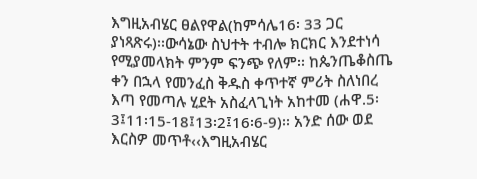እግዚአብሄር ፀልየዋል(ከምሳሌ16፡ 33 ጋር ያነጻጽሩ)፡፡ውሳኔው ስህተት ተብሎ ክርክር እንደተነሳ የሚያመላክት ምንም ፍንጭ የለም፡፡ ከጴንጤቆስጤ ቀን በኋላ የመንፈስ ቅዱስ ቀጥተኛ ምሪት ስለነበረ እጣ የመጣሉ ሂደት አስፈላጊነት አከተመ (ሐዋ.5፡3፤11፡15-18፤13፡2፤16፡6-9)፡፡ አንድ ሰው ወደ እርስዎ መጥቶ‹‹እግዚአብሄር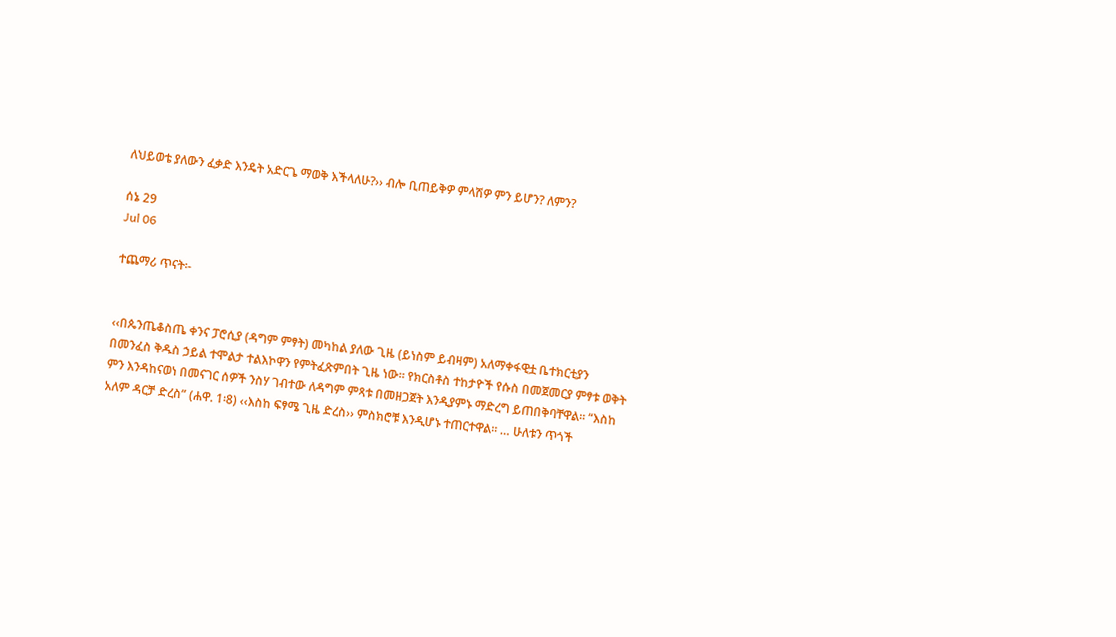ለህይወቴ ያለውን ፈቃድ እንዴት አድርጌ ማወቅ እችላለሁ?›› ብሎ ቢጠይቅዎ ምላሽዎ ምን ይሆን? ለምን?

ሰኔ 29
Jul 06

ተጨማሪ ጥናት፡-


‹‹በጴንጤቆስጤ ቀንና ፓሮሲያ (ዳግም ምፃት) መካከል ያለው ጊዜ (ይነስም ይብዛም) አለማቀፋዊቷ ቤተክርቲያን በመንፈስ ቅዱስ ኃይል ተሞልታ ተልእኮዋን የምትፈጽምበት ጊዜ ነው፡፡ የክርስቶስ ተከታዮች የሱስ በመጀመርያ ምፃቱ ወቅት ምን እንዳከናወነ በመናገር ሰዎች ንስሃ ገብተው ለዳግም ምጻቱ በመዘጋጀት እንዲያምኑ ማድረግ ይጠበቅባቸዋል፡፡ “እስከ አለም ዳርቻ ድረስ” (ሐዋ. 1፡8) ‹‹እስከ ፍፃሜ ጊዜ ድረስ›› ምስክሮቹ እንዲሆኑ ተጠርተዋል፡፡ … ሁለቱን ጥጎች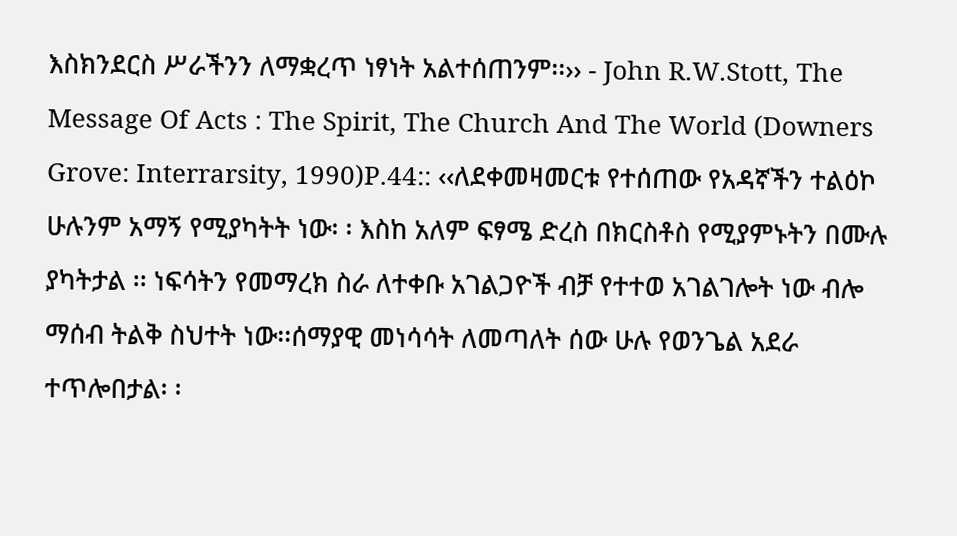እስክንደርስ ሥራችንን ለማቋረጥ ነፃነት አልተሰጠንም፡፡›› - John R.W.Stott, The Message Of Acts : The Spirit, The Church And The World (Downers Grove: Interrarsity, 1990)P.44:: ‹‹ለደቀመዛመርቱ የተሰጠው የአዳኛችን ተልዕኮ ሁሉንም አማኝ የሚያካትት ነው፡ ፡ እስከ አለም ፍፃሜ ድረስ በክርስቶስ የሚያምኑትን በሙሉ ያካትታል ፡፡ ነፍሳትን የመማረክ ስራ ለተቀቡ አገልጋዮች ብቻ የተተወ አገልገሎት ነው ብሎ ማሰብ ትልቅ ስህተት ነው፡፡ሰማያዊ መነሳሳት ለመጣለት ሰው ሁሉ የወንጌል አደራ ተጥሎበታል፡ ፡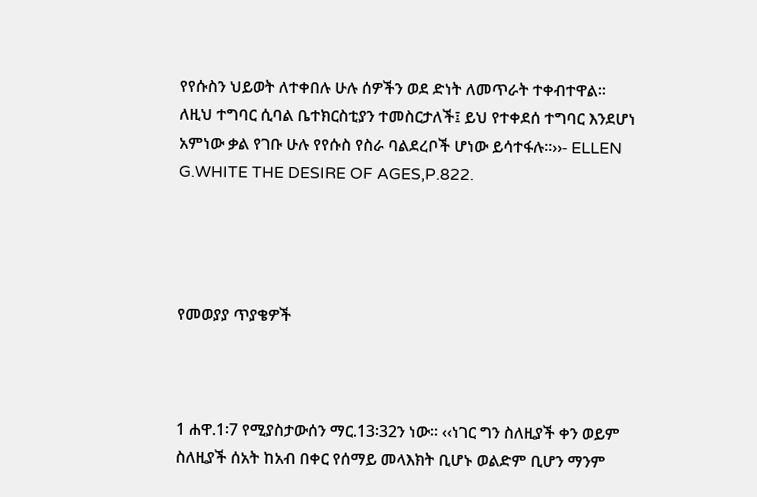የየሱስን ህይወት ለተቀበሉ ሁሉ ሰዎችን ወደ ድነት ለመጥራት ተቀብተዋል፡፡ ለዚህ ተግባር ሲባል ቤተክርስቲያን ተመስርታለች፤ ይህ የተቀደሰ ተግባር እንደሆነ አምነው ቃል የገቡ ሁሉ የየሱስ የስራ ባልደረቦች ሆነው ይሳተፋሉ፡፡››- ELLEN G.WHITE THE DESIRE OF AGES,P.822.




የመወያያ ጥያቄዎች



1 ሐዋ.1፡7 የሚያስታውሰን ማር.13፡32ን ነው፡፡ ‹‹ነገር ግን ስለዚያች ቀን ወይም ስለዚያች ሰአት ከአብ በቀር የሰማይ መላእክት ቢሆኑ ወልድም ቢሆን ማንም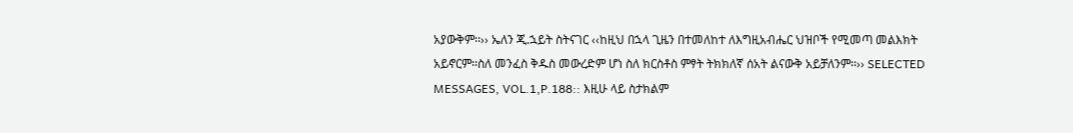አያውቅም፡፡›› ኤለን ጂ.ኋይት ስትናገር ‹‹ከዚህ በኋላ ጊዜን በተመለከተ ለእግዚአብሔር ህዝቦች የሚመጣ መልእክት አይኖርም፡፡ስለ መንፈስ ቅዱስ መውረድም ሆነ ስለ ክርስቶስ ምፃት ትክክለኛ ሰአት ልናውቅ አይቻለንም፡፡›› SELECTED MESSAGES, VOL.1,P.188:: እዚሁ ላይ ስታክልም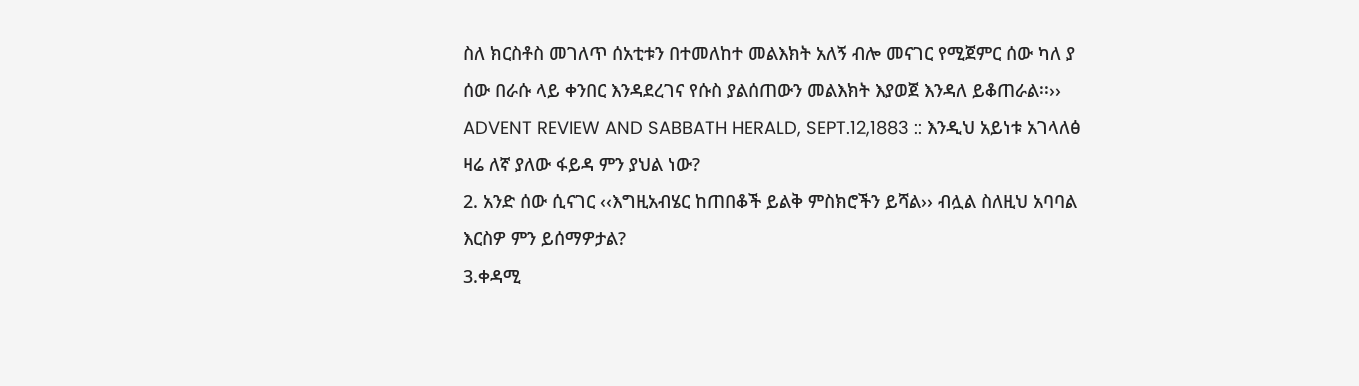ስለ ክርስቶስ መገለጥ ሰአቲቱን በተመለከተ መልእክት አለኝ ብሎ መናገር የሚጀምር ሰው ካለ ያ ሰው በራሱ ላይ ቀንበር እንዳደረገና የሱስ ያልሰጠውን መልእክት እያወጀ እንዳለ ይቆጠራል፡፡›› ADVENT REVIEW AND SABBATH HERALD, SEPT.12,1883 :: እንዲህ አይነቱ አገላለፅ ዛሬ ለኛ ያለው ፋይዳ ምን ያህል ነው?
2. አንድ ሰው ሲናገር ‹‹እግዚአብሄር ከጠበቆች ይልቅ ምስክሮችን ይሻል›› ብሏል ስለዚህ አባባል እርስዎ ምን ይሰማዎታል?
3.ቀዳሚ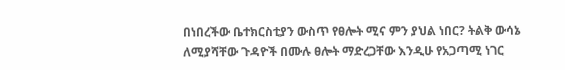በነበረችው ቤተክርስቲያን ውስጥ የፀሎት ሚና ምን ያህል ነበር? ትልቅ ውሳኔ ለሚያሻቸው ጉዳዮች በሙሉ ፀሎት ማድረጋቸው እንዲሁ የአጋጣሚ ነገር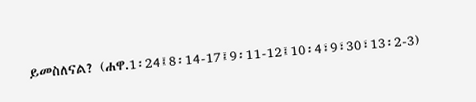ይመስለናል? (ሐዋ.1፡24፤8፡14-17፤9፡11-12፤10፡4፣9፣30፣13፡2-3)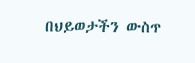በህይወታችን ውስጥ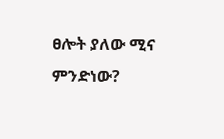ፀሎት ያለው ሚና ምንድነው?